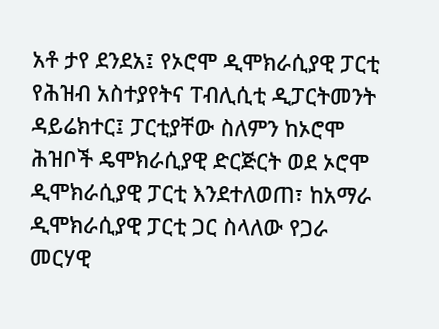አቶ ታየ ደንደአ፤ የኦሮሞ ዲሞክራሲያዊ ፓርቲ የሕዝብ አስተያየትና ፐብሊሲቲ ዲፓርትመንት ዳይሬክተር፤ ፓርቲያቸው ስለምን ከኦሮሞ ሕዝቦች ዴሞክራሲያዊ ድርጅርት ወደ ኦሮሞ ዲሞክራሲያዊ ፓርቲ እንደተለወጠ፣ ከአማራ ዲሞክራሲያዊ ፓርቲ ጋር ስላለው የጋራ መርሃዊ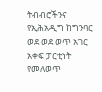ትብብሮችንና የኢሕአዲግ ከግንባር ወደ ወደ ወጥ አገር አቀፍ ፓርቲነት የመለወጥ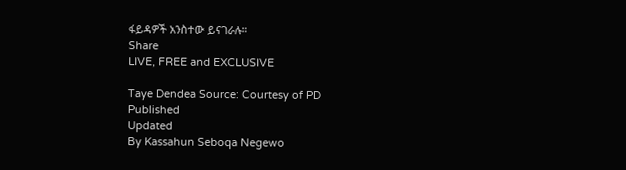ፋይዳዎች አንስተው ይናገራሉ።
Share
LIVE, FREE and EXCLUSIVE

Taye Dendea Source: Courtesy of PD
Published
Updated
By Kassahun Seboqa Negewo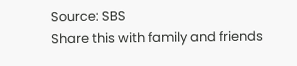Source: SBS
Share this with family and friends